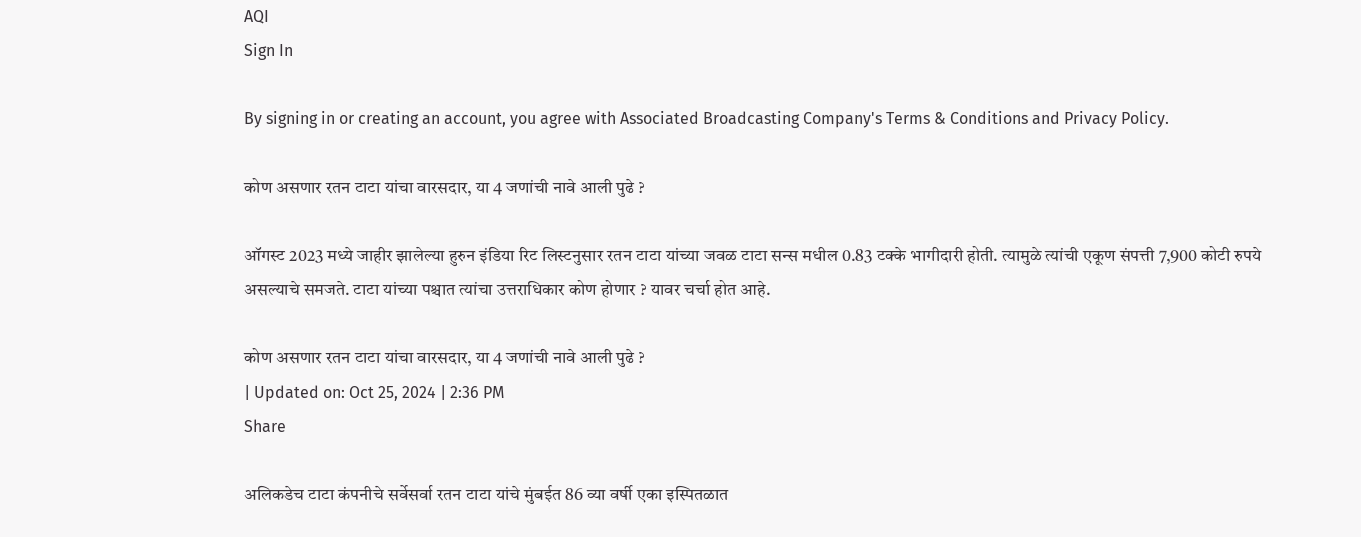AQI
Sign In

By signing in or creating an account, you agree with Associated Broadcasting Company's Terms & Conditions and Privacy Policy.

कोण असणार रतन टाटा यांचा वारसदार, या 4 जणांची नावे आली पुढे ?

ऑगस्ट 2023 मध्ये जाहीर झालेल्या हुरुन इंडिया रिट लिस्टनुसार रतन टाटा यांच्या जवळ टाटा सन्स मधील 0.83 टक्के भागीदारी होती. त्यामुळे त्यांची एकूण संपत्ती 7,900 कोटी रुपये असल्याचे समजते. टाटा यांच्या पश्चात त्यांचा उत्तराधिकार कोण होणार ? यावर चर्चा होत आहे.

कोण असणार रतन टाटा यांचा वारसदार, या 4 जणांची नावे आली पुढे ?
| Updated on: Oct 25, 2024 | 2:36 PM
Share

अलिकडेच टाटा कंपनीचे सर्वेसर्वा रतन टाटा यांचे मुंबईत 86 व्या वर्षी एका इस्पितळात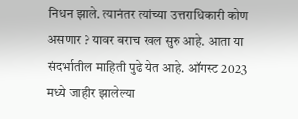निधन झाले. त्यानंतर त्यांच्या उत्तराधिकारी कोण असणार ? यावर बराच खल सुरु आहे. आता या संदर्भातील माहिती पुढे येत आहे. ऑगस्ट 2023 मध्ये जाहीर झालेल्या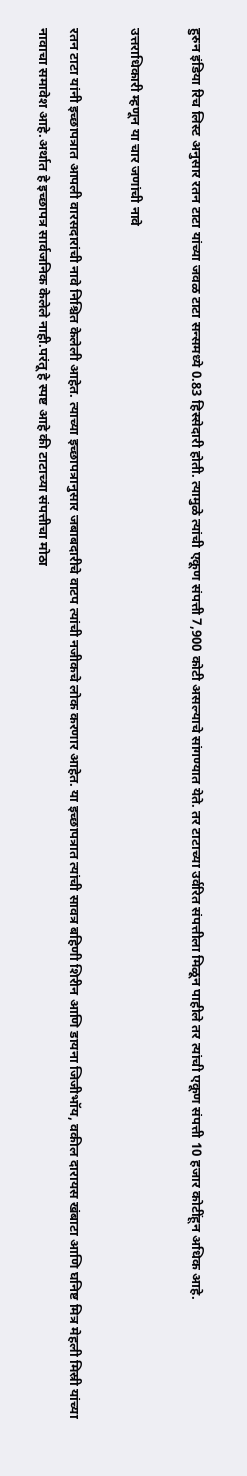हुरुन इंडिया रिच लिस्ट अनुसार रतन टाटा यांच्या जवळ टाटा सन्समध्ये 0.83 हिस्सेदारी होती. त्यामुळे त्यांची एकूण संपत्ती 7,900 कोटी असल्याचे सांगण्यात येते. तर टाटाच्या उर्वरित संपत्तीला मिळून पाहीले तर त्यांची एकूण संपत्ती 10 हजार कोटींहून अधिक आहे.

उत्तराधिकारी म्हणून या चार जणांची नावे

रतन टाटा यांनी इच्छापत्रात आपली वारसदारांची नावे निश्चित केलेली आहेत. त्याच्या इच्छापत्रानुसार जबाबदारीचे वाटप त्यांची नजीकचे लोक करणार आहेत. या इच्छापत्रात त्यांची सावत्र बहिणी शिरीन आणि डायना जिजीभॉय, वकील दारायस खंबाटा आणि घनिष्ट मित्र मेहली मिस्री यांच्या नावाचा समावेश आहे.अर्थात हे इच्छापत्र सार्वजनिक केलेले नाही.परंतू हे स्पष्ट आहे की टाटाच्या संपत्तीचा मोठा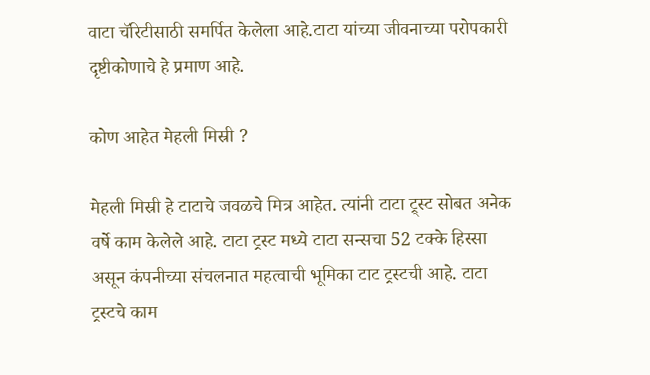वाटा चॅरिटीसाठी समर्पित केलेला आहे.टाटा यांच्या जीवनाच्या परोपकारी दृष्टीकोणाचे हे प्रमाण आहे.

कोण आहेत मेहली मिस्री ?

मेहली मिस्री हे टाटाचे जवळचे मित्र आहेत. त्यांनी टाटा ट्र्स्ट सोबत अनेक वर्षे काम केलेले आहे. टाटा ट्रस्ट मध्ये टाटा सन्सचा 52 टक्के हिस्सा असून कंपनीच्या संचलनात महत्वाची भूमिका टाट ट्रस्टची आहे. टाटा ट्रस्टचे काम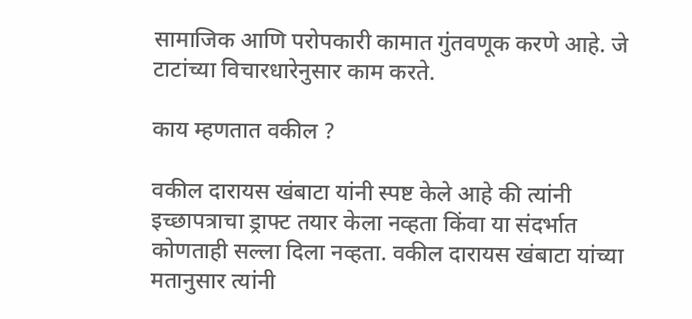सामाजिक आणि परोपकारी कामात गुंतवणूक करणे आहे. जे टाटांच्या विचारधारेनुसार काम करते.

काय म्हणतात वकील ?

वकील दारायस खंबाटा यांनी स्पष्ट केले आहे की त्यांनी इच्छापत्राचा ड्राफ्ट तयार केला नव्हता किंवा या संदर्भात कोणताही सल्ला दिला नव्हता. वकील दारायस खंबाटा यांच्या मतानुसार त्यांनी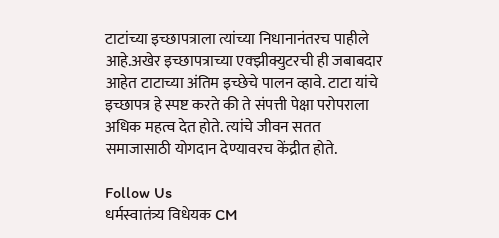टाटांच्या इच्छापत्राला त्यांच्या निधानानंतरच पाहीले आहे.अखेर इच्छापत्राच्या एक्झीक्युटरची ही जबाबदार आहेत टाटाच्या अंतिम इच्छेचे पालन व्हावे. टाटा यांचे इच्छापत्र हे स्पष्ट करते की ते संपत्ती पेक्षा परोपराला अधिक महत्व देत होते. त्यांचे जीवन सतत समाजासाठी योगदान देण्यावरच केंद्रीत होते.

Follow Us
धर्मस्वातंत्र्य विधेयक CM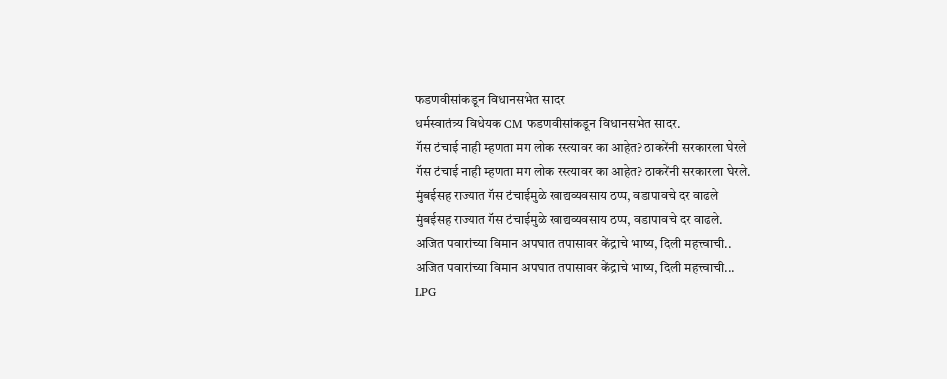फडणवीसांकडून विधानसभेत सादर
धर्मस्वातंत्र्य विधेयक CM फडणवीसांकडून विधानसभेत सादर.
गॅस टंचाई नाही म्हणता मग लोक रस्त्यावर का आहेत? ठाकरेंनी सरकारला घेरले
गॅस टंचाई नाही म्हणता मग लोक रस्त्यावर का आहेत? ठाकरेंनी सरकारला घेरले.
मुंबईसह राज्यात गॅस टंचाईमुळे खाद्यव्यवसाय ठप्प, वडापावचे दर वाढले
मुंबईसह राज्यात गॅस टंचाईमुळे खाद्यव्यवसाय ठप्प, वडापावचे दर वाढले.
अजित पवारांच्या विमान अपघात तपासावर केंद्राचे भाष्य, दिली महत्त्वाची..
अजित पवारांच्या विमान अपघात तपासावर केंद्राचे भाष्य, दिली महत्त्वाची...
LPG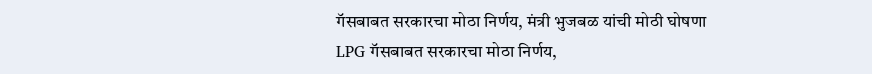गॅसबाबत सरकारचा मोठा निर्णय, मंत्री भुजबळ यांची मोठी घोषणा
LPG गॅसबाबत सरकारचा मोठा निर्णय,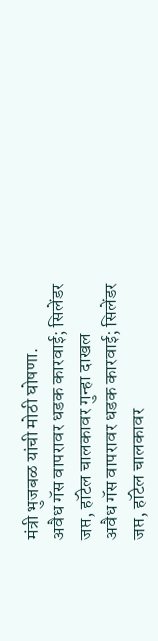मंत्री भुजबळ यांची मोठी घोषणा.
अवैध गॅस वापरावर धडक कारवाई; सिलेंडर जप्त, हॉटेल चालकावर गुन्हा दाखल
अवैध गॅस वापरावर धडक कारवाई; सिलेंडर जप्त, हॉटेल चालकावर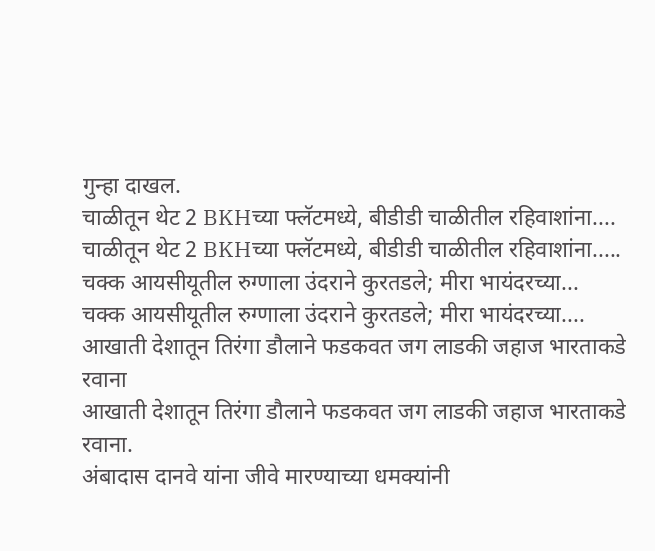गुन्हा दाखल.
चाळीतून थेट 2 BKHच्या फ्लॅटमध्ये, बीडीडी चाळीतील रहिवाशांना....
चाळीतून थेट 2 BKHच्या फ्लॅटमध्ये, बीडीडी चाळीतील रहिवाशांना.....
चक्क आयसीयूतील रुग्णाला उंदराने कुरतडले; मीरा भायंदरच्या...
चक्क आयसीयूतील रुग्णाला उंदराने कुरतडले; मीरा भायंदरच्या....
आखाती देशातून तिरंगा डौलाने फडकवत जग लाडकी जहाज भारताकडे रवाना
आखाती देशातून तिरंगा डौलाने फडकवत जग लाडकी जहाज भारताकडे रवाना.
अंबादास दानवे यांना जीवे मारण्याच्या धमक्यांनी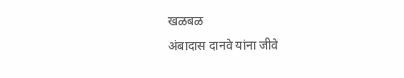खळबळ
अंबादास दानवे यांना जीवे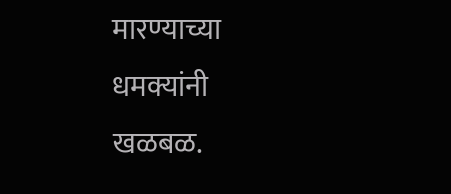मारण्याच्या धमक्यांनी खळबळ.